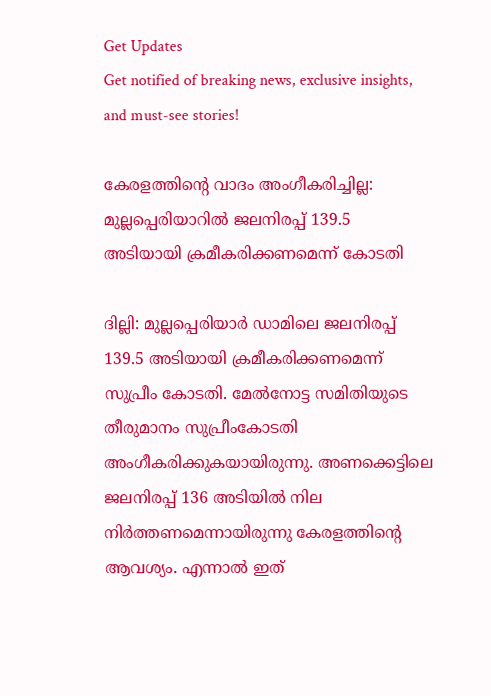Get Updates
Get notified of breaking news, exclusive insights, and must-see stories!

കേരളത്തിന്റെ വാദം അംഗീകരിച്ചില്ല: മുല്ലപ്പെരിയാറില്‍ ജലനിരപ്പ് 139.5 അടിയായി ക്രമീകരിക്കണമെന്ന് കോടതി

ദില്ലി: മുല്ലപ്പെരിയാർ ഡാമിലെ ജലനിരപ്പ് 139.5 അടിയായി ക്രമീകരിക്കണമെന്ന് സുപ്രീം കോടതി. മേല്‍നോട്ട സമിതിയുടെ തീരുമാനം സുപ്രീംകോടതി അംഗീകരിക്കുകയായിരുന്നു. അണക്കെട്ടിലെ ജലനിരപ്പ് 136 അടിയിൽ നില നിർത്തണമെന്നായിരുന്നു കേരളത്തിന്റെ ആവശ്യം. എന്നാല്‍ ഇത്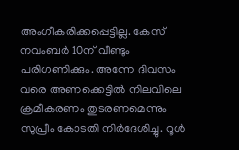അംഗീകരിക്കപ്പെട്ടില്ല. കേസ് നവംബർ 10ന് വീണ്ടും പരിഗണിക്കും. അന്നേ ദിവസം വരെ അണക്കെട്ടില്‍ നിലവിലെ ക്രമീകരണം തുടരണമെന്നും സുപ്രീം കോടതി നിര്‍ദേശിച്ചു. റൂൾ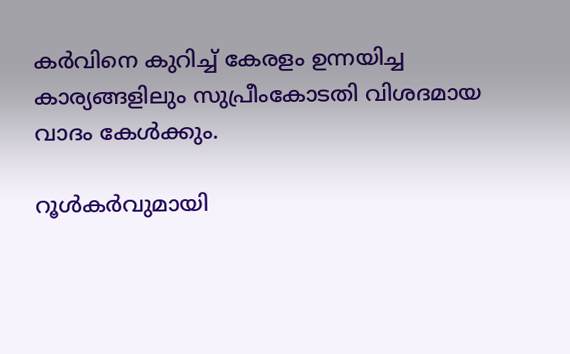കർവിനെ കുറിച്ച് കേരളം ഉന്നയിച്ച കാര്യങ്ങളിലും സുപ്രീംകോടതി വിശദമായ വാദം കേൾക്കും.

റൂള്‍കര്‍വുമായി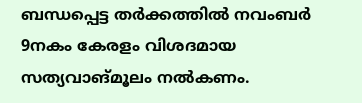ബന്ധപ്പെട്ട തര്‍ക്കത്തില്‍ നവംബർ 9നകം കേരളം വിശദമായ സത്യവാങ്മൂലം നൽകണം.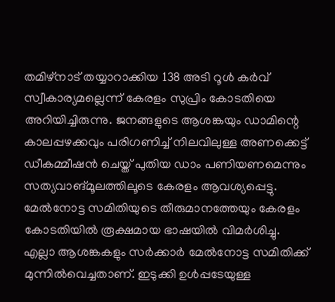തമിഴ്നാട് തയ്യാറാക്കിയ 138 അടി റൂൾ കർവ് സ്വീകാര്യമല്ലെന്ന് കേരളം സുപ്രിം കോടതിയെ അറിയിച്ചിരുന്നു. ജനങ്ങളുടെ ആശങ്കയും ഡാമിന്റെ കാലപ്പഴക്കവും പരിഗണിച്ച് നിലവിലുള്ള അണക്കെട്ട് ഡീകമ്മീഷൻ ചെയ്ത് പുതിയ ഡാം പണിയണമെന്നും സത്യവാങ്മൂലത്തിലൂടെ കേരളം ആവശ്യപ്പെട്ടു. മേല്‍നോട്ട സമിതിയുടെ തീരുമാനത്തേയും കേരളം കോടതിയില്‍ രൂക്ഷമായ ഭാഷയില്‍ വിമര്‍ശിച്ചു. എല്ലാ ആശങ്കകളും സര്‍ക്കാര്‍ മേല്‍നോട്ട സമിതിക്ക് മുന്നില്‍വെച്ചതാണ്. ഇടുക്കി ഉള്‍പ്പടേയുള്ള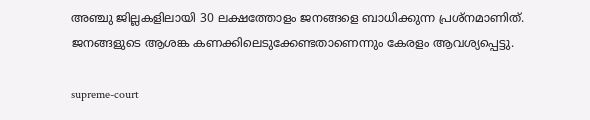അഞ്ചു ജില്ലകളിലായി 30 ലക്ഷത്തോളം ജനങ്ങളെ ബാധിക്കുന്ന പ്രശ്നമാണിത്. ജനങ്ങളുടെ ആശങ്ക കണക്കിലെടുക്കേണ്ടതാണെന്നും കേരളം ആവശ്യപ്പെട്ടു.

supreme-court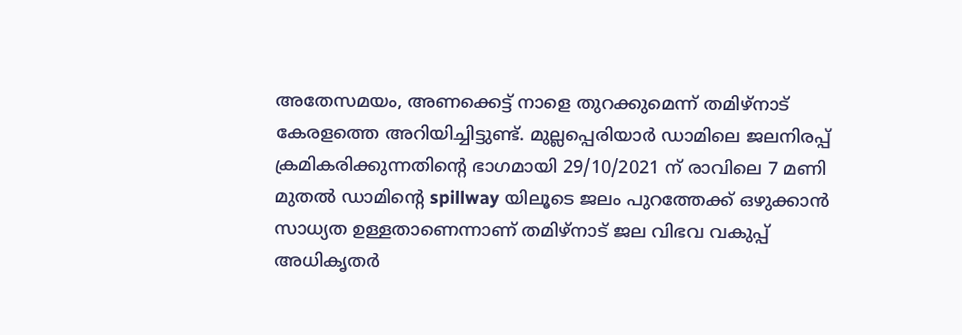അതേസമയം, അണക്കെട്ട് നാളെ തുറക്കുമെന്ന് തമിഴ്നാട് കേരളത്തെ അറിയിച്ചിട്ടുണ്ട്. മുല്ലപ്പെരിയാര്‍ ഡാമിലെ ജലനിരപ്പ് ക്രമികരിക്കുന്നതിന്റെ ഭാഗമായി 29/10/2021 ന് രാവിലെ 7 മണി മുതൽ ഡാമിന്റെ spillway യിലൂടെ ജലം പുറത്തേക്ക് ഒഴുക്കാൻ സാധ്യത ഉള്ളതാണെന്നാണ് തമിഴ്നാട് ജല വിഭവ വകുപ്പ് അധികൃതർ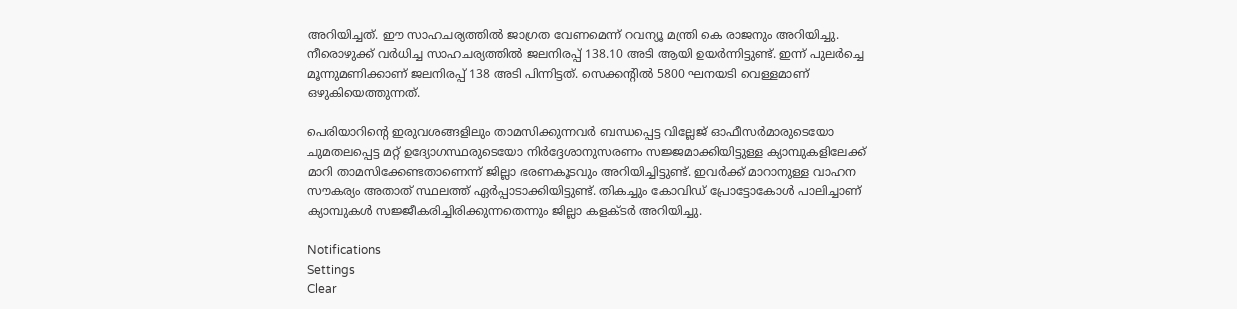അറിയിച്ചത്. ഈ സാഹചര്യത്തില്‍ ജാഗ്രത വേണമെന്ന് റവന്യൂ മന്ത്രി കെ രാജനും അറിയിച്ചു. നീരൊഴുക്ക് വർധിച്ച സാഹചര്യത്തില്‍ ജലനിരപ്പ് 138.10 അടി ആയി ഉയർന്നിട്ടുണ്ട്. ഇന്ന് പുലർച്ചെ മൂന്നുമണിക്കാണ് ജലനിരപ്പ് 138 അടി പിന്നിട്ടത്. സെക്കന്റിൽ 5800 ഘനയടി വെള്ളമാണ് ഒഴുകിയെത്തുന്നത്.

പെരിയാറിന്റെ ഇരുവശങ്ങളിലും താമസിക്കുന്നവർ ബന്ധപ്പെട്ട വില്ലേജ് ഓഫീസർമാരുടെയോ ചുമതലപ്പെട്ട മറ്റ് ഉദ്യോഗസ്ഥരുടെയോ നിർദ്ദേശാനുസരണം സജ്ജമാക്കിയിട്ടുള്ള ക്യാമ്പുകളിലേക്ക് മാറി താമസിക്കേണ്ടതാണെന്ന് ജില്ലാ ഭരണകൂടവും അറിയിച്ചിട്ടുണ്ട്. ഇവർക്ക് മാറാനുള്ള വാഹന സൗകര്യം അതാത് സ്ഥലത്ത് ഏർപ്പാടാക്കിയിട്ടുണ്ട്. തികച്ചും കോവിഡ് പ്രോട്ടോകോൾ പാലിച്ചാണ് ക്യാമ്പുകൾ സജ്ജീകരിച്ചിരിക്കുന്നതെന്നും ജില്ലാ കളക്ടര്‍ അറിയിച്ചു.

Notifications
Settings
Clear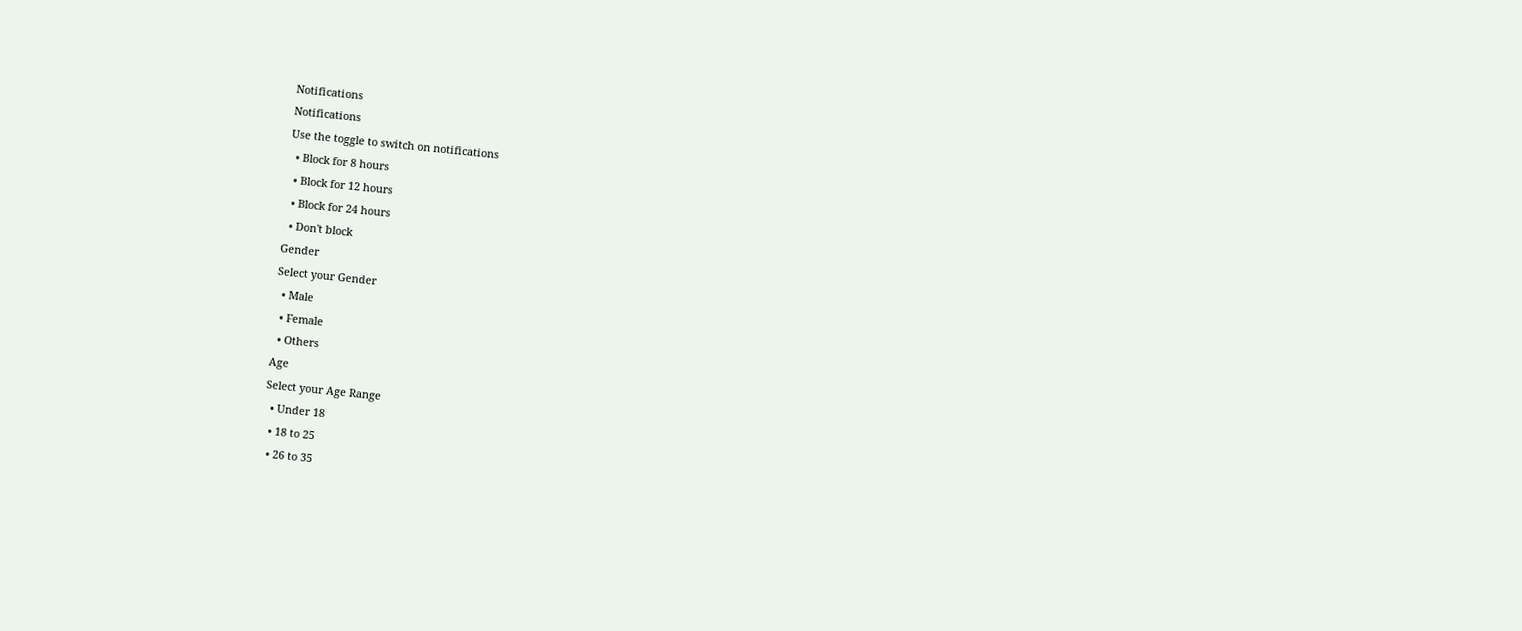Notifications
Notifications
Use the toggle to switch on notifications
  • Block for 8 hours
  • Block for 12 hours
  • Block for 24 hours
  • Don't block
Gender
Select your Gender
  • Male
  • Female
  • Others
Age
Select your Age Range
  • Under 18
  • 18 to 25
  • 26 to 35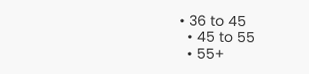• 36 to 45
  • 45 to 55
  • 55+